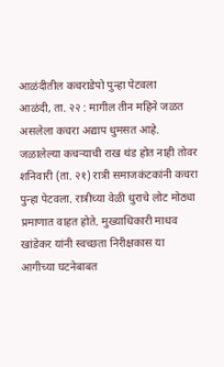आळंदीतील कचराडेपो पुन्हा पेटवला
आळंदी, ता. २२ : मागील तीन महिने जळत असलेला कचरा अद्याप धुमसत आहे. जळालेल्या कचऱ्याची राख थंड होत नाही तोवर शनिवारी (ता. २१) रात्री समाजकंटकांनी कचरा पुन्हा पेटवला. रात्रीच्या वेळी धुराचे लोट मोठ्या प्रमाणात वाहत होते. मुख्याधिकारी माधव खांडेकर यांनी स्वच्छता निरीक्षकास या आगीच्या घटनेबाबत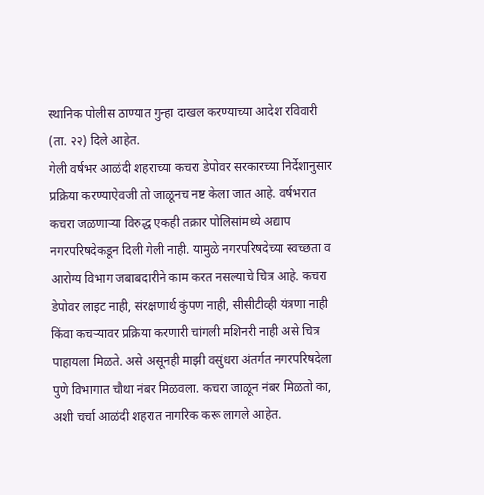स्थानिक पोलीस ठाण्यात गुन्हा दाखल करण्याच्या आदेश रविवारी (ता. २२) दिले आहेत.
गेली वर्षभर आळंदी शहराच्या कचरा डेपोवर सरकारच्या निर्देशानुसार प्रक्रिया करण्याऐवजी तो जाळूनच नष्ट केला जात आहे. वर्षभरात कचरा जळणाऱ्या विरुद्ध एकही तक्रार पोलिसांमध्ये अद्याप नगरपरिषदेकडून दिली गेली नाही. यामुळे नगरपरिषदेच्या स्वच्छता व आरोग्य विभाग जबाबदारीने काम करत नसल्याचे चित्र आहे. कचरा डेपोवर लाइट नाही, संरक्षणार्थ कुंपण नाही, सीसीटीव्ही यंत्रणा नाही किंवा कचऱ्यावर प्रक्रिया करणारी चांगली मशिनरी नाही असे चित्र पाहायला मिळते. असे असूनही माझी वसुंधरा अंतर्गत नगरपरिषदेला पुणे विभागात चौथा नंबर मिळवला. कचरा जाळून नंबर मिळतो का, अशी चर्चा आळंदी शहरात नागरिक करू लागले आहेत.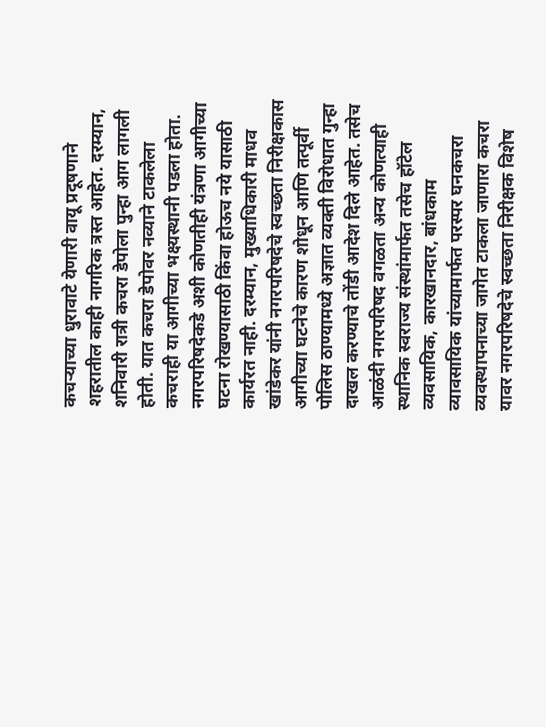कचऱ्याच्या धुरावाटे येणारी वायू प्रदूषणाने शहरातील काही नागरिक त्रस्त आहेत. दरम्यान, शनिवारी रात्री कचरा डेपोला पुन्हा आग लागली होती. यात कचरा डेपोवर नव्याने टाकलेला कचराही या आगीच्या भक्ष्यस्थानी पडला होता. नगरपरिषदेकडे अशी कोणतीही यंत्रणा आगीच्या घटना रोखण्यासाठी किंवा होऊच नये यासाठी कार्यरत नाही. दरम्यान, मुख्याधिकारी माधव खांडेकर यांनी नगरपरिषदेचे स्वच्छता निरीक्षकास आगीच्या घटनेचे कारण शोधून आणि तत्पूर्वी पोलिस ठाण्यामध्ये अज्ञात व्यक्ती विरोधात गुन्हा दाखल करण्याचे तोंडी आदेश दिले आहेत. तसेच आळंदी नगरपरिषद वगळता अन्य कोणत्याही स्थानिक स्वराज्य संस्थांमार्फत तसेच हॉटेल व्यवसायिक, कारखानदार, बांधकाम व्यावसायिक यांच्यामार्फत परस्पर घनकचरा व्यवस्थापनाच्या जागेत टाकला जाणारा कचरा यावर नगरपरिषदेचे स्वच्छता निरीक्षक विशेष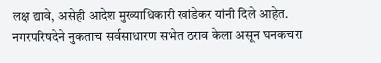लक्ष द्यावे, असेही आदेश मुख्याधिकारी खांडेकर यांनी दिले आहेत.
नगरपरिषदेने नुकताच सर्वसाधारण सभेत ठराव केला असून घनकचरा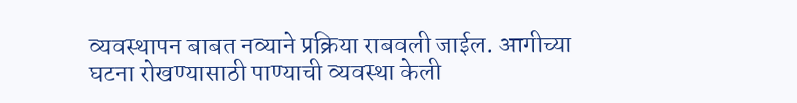व्यवस्थापन बाबत नव्याने प्रक्रिया राबवली जाईल. आगीच्या घटना रोखण्यासाठी पाण्याची व्यवस्था केली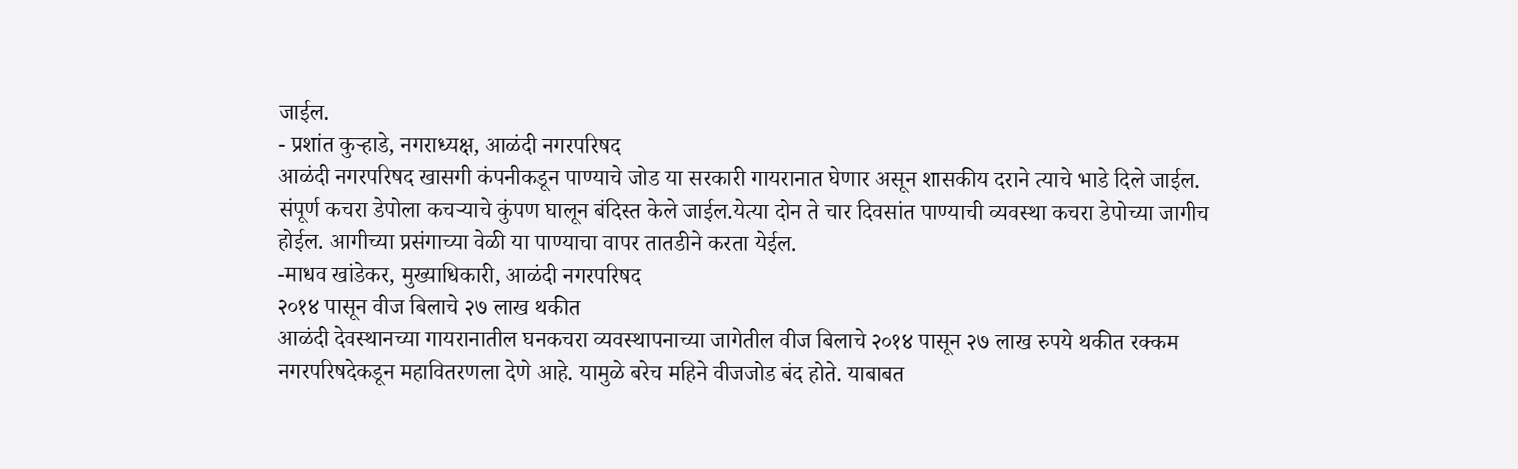जाईल.
- प्रशांत कुऱ्हाडे, नगराध्यक्ष, आळंदी नगरपरिषद
आळंदी नगरपरिषद खासगी कंपनीकडून पाण्याचे जोड या सरकारी गायरानात घेणार असून शासकीय दराने त्याचे भाडे दिले जाईल. संपूर्ण कचरा डेपोला कचऱ्याचे कुंपण घालून बंदिस्त केले जाईल.येत्या दोन ते चार दिवसांत पाण्याची व्यवस्था कचरा डेपोच्या जागीच होईल. आगीच्या प्रसंगाच्या वेळी या पाण्याचा वापर तातडीने करता येईल.
-माधव खांडेकर, मुख्याधिकारी, आळंदी नगरपरिषद
२०१४ पासून वीज बिलाचे २७ लाख थकीत
आळंदी देवस्थानच्या गायरानातील घनकचरा व्यवस्थापनाच्या जागेतील वीज बिलाचे २०१४ पासून २७ लाख रुपये थकीत रक्कम नगरपरिषदेकडून महावितरणला देणे आहे. यामुळे बरेच महिने वीजजोड बंद होते. याबाबत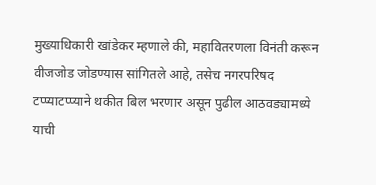मुख्याधिकारी खांडेकर म्हणाले की, महावितरणला विनंती करून वीजजोड जोडण्यास सांगितले आहे, तसेच नगरपरिषद टप्प्याटप्प्याने थकीत बिल भरणार असून पुढील आठवड्यामध्ये याची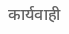कार्यवाही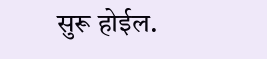सुरू होईल.